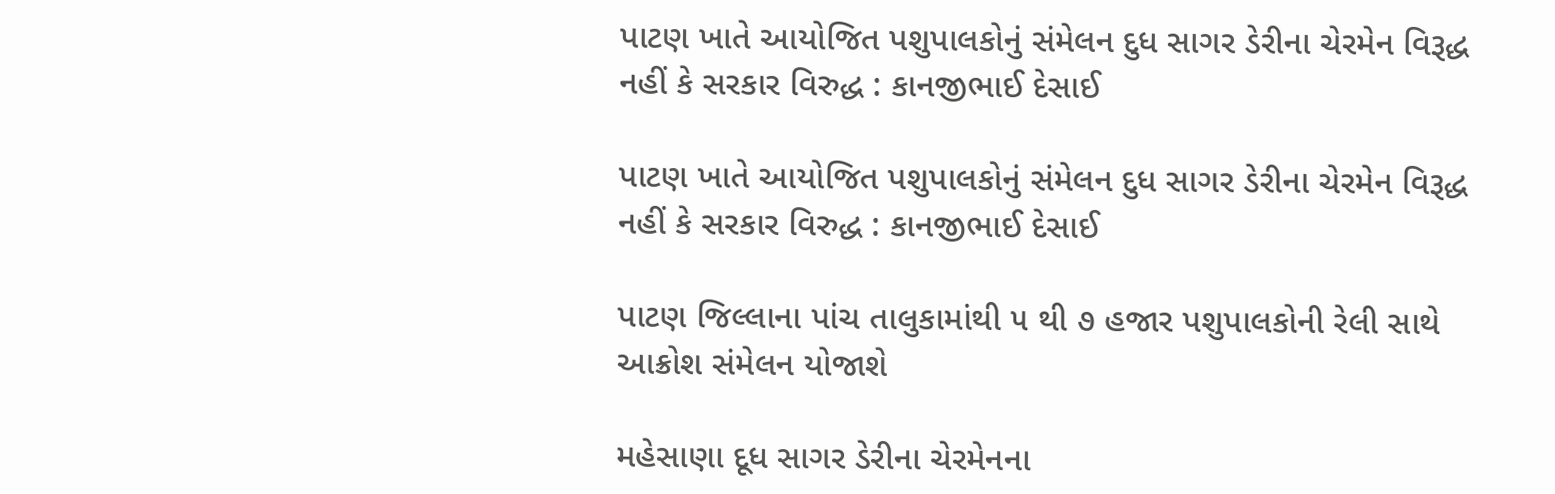પાટણ ખાતે આયોજિત પશુપાલકોનું સંમેલન દુધ સાગર ડેરીના ચેરમેન વિરૂદ્ધ નહીં કે સરકાર વિરુદ્ધ : કાનજીભાઈ દેસાઈ

પાટણ ખાતે આયોજિત પશુપાલકોનું સંમેલન દુધ સાગર ડેરીના ચેરમેન વિરૂદ્ધ નહીં કે સરકાર વિરુદ્ધ : કાનજીભાઈ દેસાઈ

પાટણ જિલ્લાના પાંચ તાલુકામાંથી ૫ થી ૭ હજાર પશુપાલકોની રેલી સાથે આક્રોશ સંમેલન યોજાશે

મહેસાણા દૂધ સાગર ડેરીના ચેરમેનના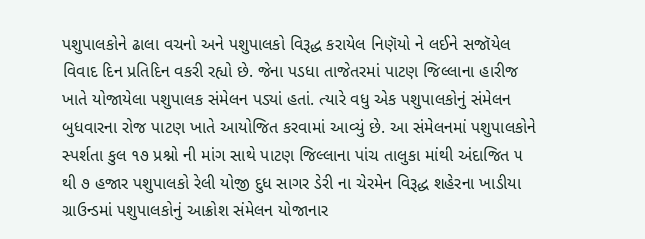પશુપાલકોને ઢાલા વચનો અને પશુપાલકો વિરૂદ્ધ કરાયેલ નિણૅયો ને લઈને સજૉયેલ વિવાદ દિન પ્રતિદિન વકરી રહ્યો છે. જેના પડધા તાજેતરમાં પાટણ જિલ્લાના હારીજ ખાતે યોજાયેલા પશુપાલક સંમેલન પડ્યાં હતાં. ત્યારે વધુ એક પશુપાલકોનું સંમેલન બુધવારના રોજ પાટણ ખાતે આયોજિત કરવામાં આવ્યું છે. આ સંમેલનમાં પશુપાલકોને સ્પર્શતા કુલ ૧૭ પ્રશ્નો ની માંગ સાથે પાટણ જિલ્લાના પાંચ તાલુકા માંથી અંદાજિત ૫ થી ૭ હજાર પશુપાલકો રેલી યોજી દુધ સાગર ડેરી ના ચેરમેન વિરૂદ્ધ શહેરના ખાડીયા ગ્રાઉન્ડમાં પશુપાલકોનું આક્રોશ સંમેલન યોજાનાર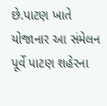છે.પાટણ ખાતે યોજાનાર આ સંમેલન પૂર્વે પાટણ શહેરના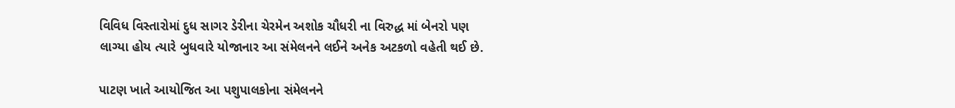વિવિધ વિસ્તારોમાં દુધ સાગર ડેરીના ચેરમેન અશોક ચૌધરી ના વિરુદ્ધ માં બેનરો પણ લાગ્યા હોય ત્યારે બુધવારે યોજાનાર આ સંમેલનને લઈને અનેક અટકળો વહેતી થઈ છે.

પાટણ ખાતે આયોજિત આ પશુપાલકોના સંમેલનને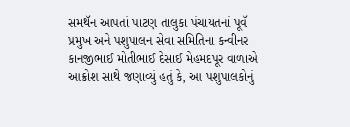સમથૅન આપતાં પાટણ તાલુકા પંચાયતનાં પૂવૅ પ્રમુખ અને પશુપાલન સેવા સમિતિના કન્વીનર કાનજીભાઈ મોતીભાઈ દેસાઈ મેહમદપૂર વાળાએ આક્રોશ સાથે જણાવ્યું હતું કે, આ પશુપાલકોનું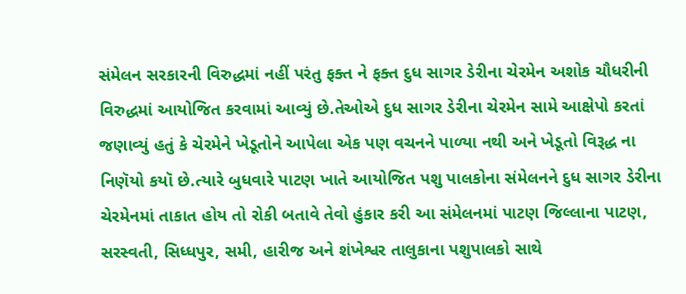સંમેલન સરકારની વિરુદ્ધમાં નહીં પરંતુ ફક્ત ને ફક્ત દુધ સાગર ડેરીના ચેરમેન અશોક ચૌધરીની વિરુદ્ધમાં આયોજિત કરવામાં આવ્યું છે.તેઓએ દુધ સાગર ડેરીના ચેરમેન સામે આક્ષેપો કરતાં જણાવ્યું હતું કે ચેરમેને ખેડૂતોને આપેલા એક પણ વચનને પાળ્યા નથી અને ખેડૂતો વિરૂદ્ધ ના નિણૅયો કયૉ છે.ત્યારે બુધવારે પાટણ ખાતે આયોજિત પશુ પાલકોના સંમેલનને દુધ સાગર ડેરીના ચેરમેનમાં તાકાત હોય તો રોકી બતાવે તેવો હુંકાર કરી આ સંમેલનમાં પાટણ જિલ્લાના પાટણ, સરસ્વતી, સિધ્ધપુર, સમી, હારીજ અને શંખેશ્વર તાલુકાના પશુપાલકો સાથે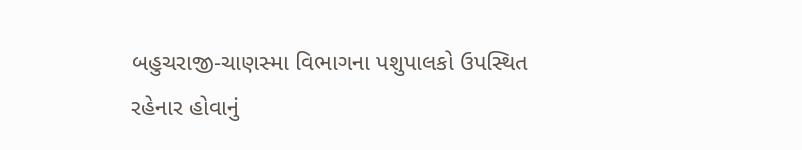બહુચરાજી-ચાણસ્મા વિભાગના પશુપાલકો ઉપસ્થિત રહેનાર હોવાનું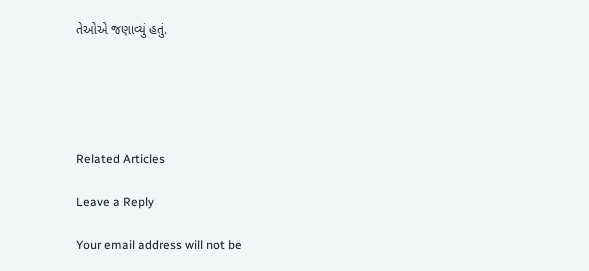તેઓએ જણાવ્યું હતું.





Related Articles

Leave a Reply

Your email address will not be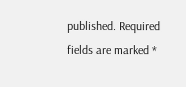published. Required fields are marked *